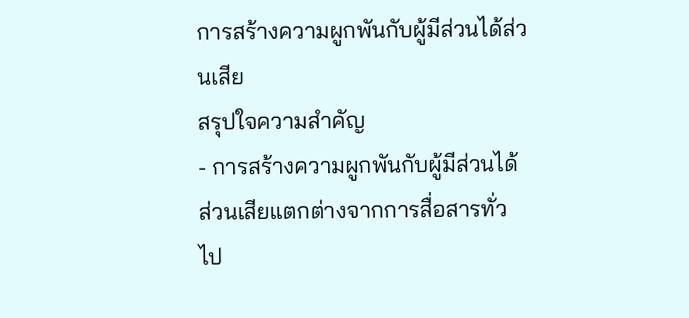การสร้างความผูกพันกับผู้มีส่วนได้ส่วนเสีย
สรุปใจความสำคัญ
- การสร้างความผูกพันกับผู้มีส่วนได้ส่วนเสียแตกต่างจากการสื่อสารทั่วไป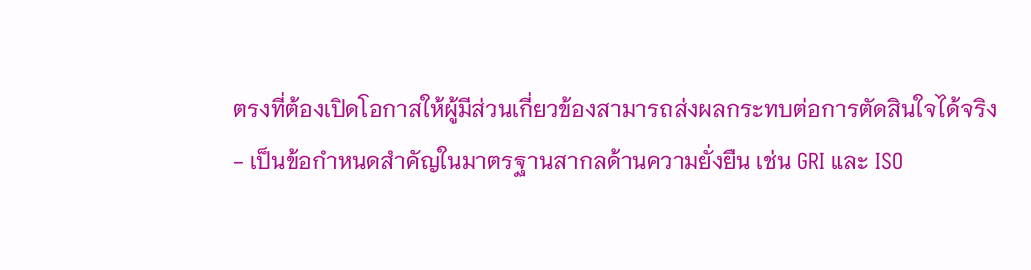ตรงที่ต้องเปิดโอกาสให้ผู้มีส่วนเกี่ยวข้องสามารถส่งผลกระทบต่อการตัดสินใจได้จริง
- เป็นข้อกำหนดสำคัญในมาตรฐานสากลด้านความยั่งยืน เช่น GRI และ ISO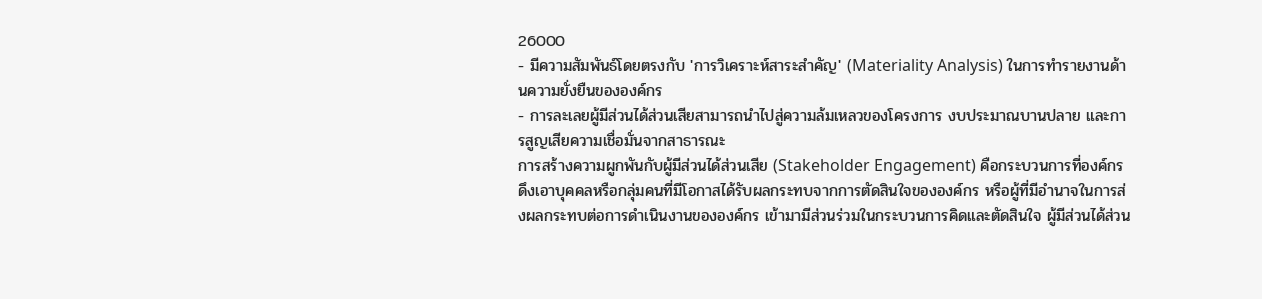26000
- มีความสัมพันธ์โดยตรงกับ 'การวิเคราะห์สาระสำคัญ' (Materiality Analysis) ในการทำรายงานด้านความยั่งยืนขององค์กร
- การละเลยผู้มีส่วนได้ส่วนเสียสามารถนำไปสู่ความล้มเหลวของโครงการ งบประมาณบานปลาย และการสูญเสียความเชื่อมั่นจากสาธารณะ
การสร้างความผูกพันกับผู้มีส่วนได้ส่วนเสีย (Stakeholder Engagement) คือกระบวนการที่องค์กรดึงเอาบุคคลหรือกลุ่มคนที่มีโอกาสได้รับผลกระทบจากการตัดสินใจขององค์กร หรือผู้ที่มีอำนาจในการส่งผลกระทบต่อการดำเนินงานขององค์กร เข้ามามีส่วนร่วมในกระบวนการคิดและตัดสินใจ ผู้มีส่วนได้ส่วน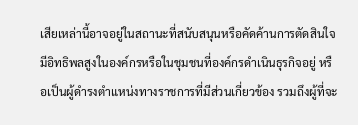เสียเหล่านี้อาจอยู่ในสถานะที่สนับสนุนหรือคัดค้านการตัดสินใจ มีอิทธิพลสูงในองค์กรหรือในชุมชนที่องค์กรดำเนินธุรกิจอยู่ หรือเป็นผู้ดำรงตำแหน่งทางราชการที่มีส่วนเกี่ยวข้อง รวมถึงผู้ที่จะ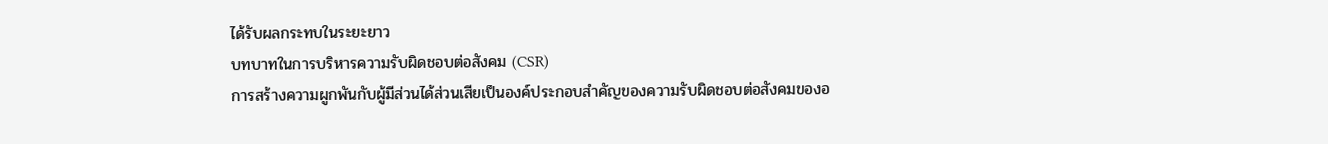ได้รับผลกระทบในระยะยาว
บทบาทในการบริหารความรับผิดชอบต่อสังคม (CSR)
การสร้างความผูกพันกับผู้มีส่วนได้ส่วนเสียเป็นองค์ประกอบสำคัญของความรับผิดชอบต่อสังคมของอ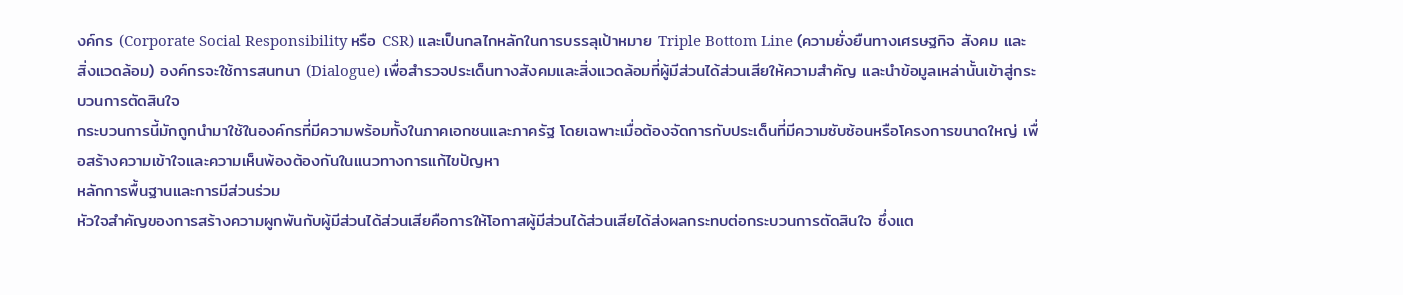งค์กร (Corporate Social Responsibility หรือ CSR) และเป็นกลไกหลักในการบรรลุเป้าหมาย Triple Bottom Line (ความยั่งยืนทางเศรษฐกิจ สังคม และสิ่งแวดล้อม) องค์กรจะใช้การสนทนา (Dialogue) เพื่อสำรวจประเด็นทางสังคมและสิ่งแวดล้อมที่ผู้มีส่วนได้ส่วนเสียให้ความสำคัญ และนำข้อมูลเหล่านั้นเข้าสู่กระบวนการตัดสินใจ
กระบวนการนี้มักถูกนำมาใช้ในองค์กรที่มีความพร้อมทั้งในภาคเอกชนและภาครัฐ โดยเฉพาะเมื่อต้องจัดการกับประเด็นที่มีความซับซ้อนหรือโครงการขนาดใหญ่ เพื่อสร้างความเข้าใจและความเห็นพ้องต้องกันในแนวทางการแก้ไขปัญหา
หลักการพื้นฐานและการมีส่วนร่วม
หัวใจสำคัญของการสร้างความผูกพันกับผู้มีส่วนได้ส่วนเสียคือการให้โอกาสผู้มีส่วนได้ส่วนเสียได้ส่งผลกระทบต่อกระบวนการตัดสินใจ ซึ่งแต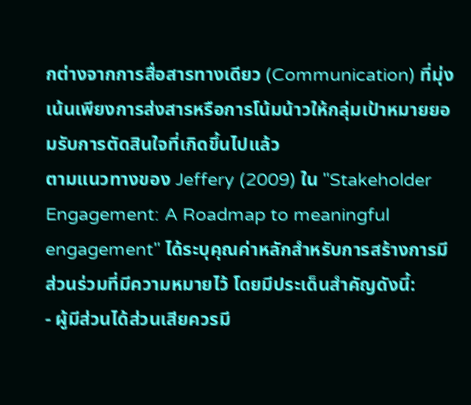กต่างจากการสื่อสารทางเดียว (Communication) ที่มุ่งเน้นเพียงการส่งสารหรือการโน้มน้าวให้กลุ่มเป้าหมายยอมรับการตัดสินใจที่เกิดขึ้นไปแล้ว
ตามแนวทางของ Jeffery (2009) ใน "Stakeholder Engagement: A Roadmap to meaningful engagement" ได้ระบุคุณค่าหลักสำหรับการสร้างการมีส่วนร่วมที่มีความหมายไว้ โดยมีประเด็นสำคัญดังนี้:
- ผู้มีส่วนได้ส่วนเสียควรมี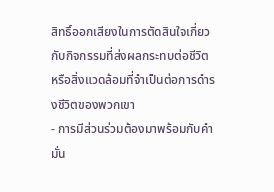สิทธิ์ออกเสียงในการตัดสินใจเกี่ยวกับกิจกรรมที่ส่งผลกระทบต่อชีวิตหรือสิ่งแวดล้อมที่จำเป็นต่อการดำรงชีวิตของพวกเขา
- การมีส่วนร่วมต้องมาพร้อมกับคำมั่น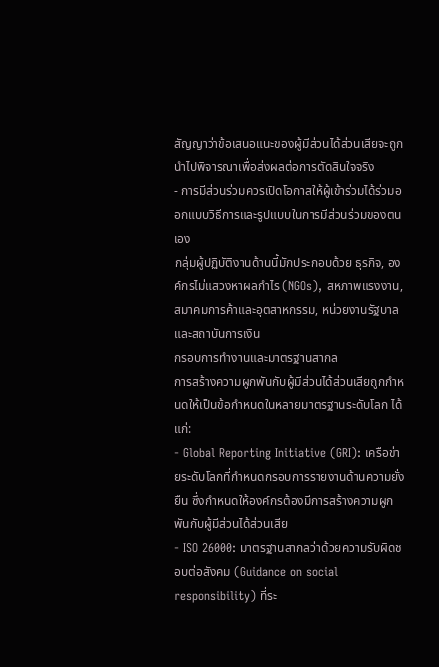สัญญาว่าข้อเสนอแนะของผู้มีส่วนได้ส่วนเสียจะถูกนำไปพิจารณาเพื่อส่งผลต่อการตัดสินใจจริง
- การมีส่วนร่วมควรเปิดโอกาสให้ผู้เข้าร่วมได้ร่วมออกแบบวิธีการและรูปแบบในการมีส่วนร่วมของตนเอง
กลุ่มผู้ปฏิบัติงานด้านนี้มักประกอบด้วย ธุรกิจ, องค์กรไม่แสวงหาผลกำไร (NGOs), สหภาพแรงงาน, สมาคมการค้าและอุตสาหกรรม, หน่วยงานรัฐบาล และสถาบันการเงิน
กรอบการทำงานและมาตรฐานสากล
การสร้างความผูกพันกับผู้มีส่วนได้ส่วนเสียถูกกำหนดให้เป็นข้อกำหนดในหลายมาตรฐานระดับโลก ได้แก่:
- Global Reporting Initiative (GRI): เครือข่ายระดับโลกที่กำหนดกรอบการรายงานด้านความยั่งยืน ซึ่งกำหนดให้องค์กรต้องมีการสร้างความผูกพันกับผู้มีส่วนได้ส่วนเสีย
- ISO 26000: มาตรฐานสากลว่าด้วยความรับผิดชอบต่อสังคม (Guidance on social responsibility) ที่ระ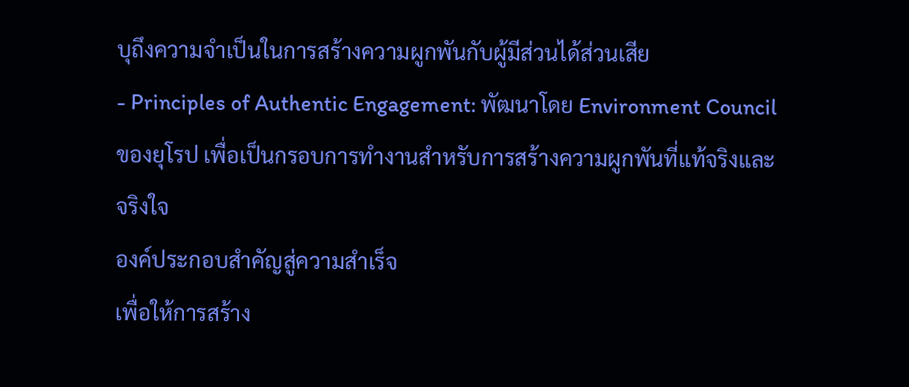บุถึงความจำเป็นในการสร้างความผูกพันกับผู้มีส่วนได้ส่วนเสีย
- Principles of Authentic Engagement: พัฒนาโดย Environment Council ของยุโรป เพื่อเป็นกรอบการทำงานสำหรับการสร้างความผูกพันที่แท้จริงและจริงใจ
องค์ประกอบสำคัญสู่ความสำเร็จ
เพื่อให้การสร้าง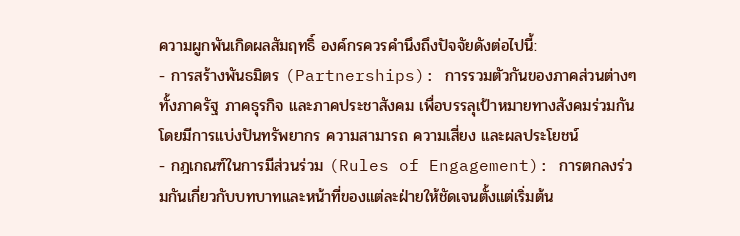ความผูกพันเกิดผลสัมฤทธิ์ องค์กรควรคำนึงถึงปัจจัยดังต่อไปนี้:
- การสร้างพันธมิตร (Partnerships): การรวมตัวกันของภาคส่วนต่างๆ ทั้งภาครัฐ ภาคธุรกิจ และภาคประชาสังคม เพื่อบรรลุเป้าหมายทางสังคมร่วมกัน โดยมีการแบ่งปันทรัพยากร ความสามารถ ความเสี่ยง และผลประโยชน์
- กฎเกณฑ์ในการมีส่วนร่วม (Rules of Engagement): การตกลงร่วมกันเกี่ยวกับบทบาทและหน้าที่ของแต่ละฝ่ายให้ชัดเจนตั้งแต่เริ่มต้น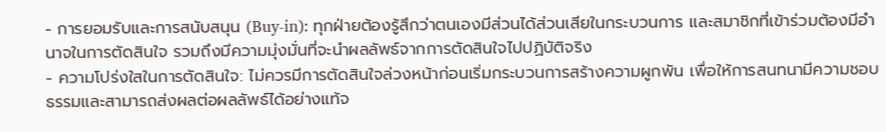- การยอมรับและการสนับสนุน (Buy-in): ทุกฝ่ายต้องรู้สึกว่าตนเองมีส่วนได้ส่วนเสียในกระบวนการ และสมาชิกที่เข้าร่วมต้องมีอำนาจในการตัดสินใจ รวมถึงมีความมุ่งมั่นที่จะนำผลลัพธ์จากการตัดสินใจไปปฏิบัติจริง
- ความโปร่งใสในการตัดสินใจ: ไม่ควรมีการตัดสินใจล่วงหน้าก่อนเริ่มกระบวนการสร้างความผูกพัน เพื่อให้การสนทนามีความชอบธรรมและสามารถส่งผลต่อผลลัพธ์ได้อย่างแท้จ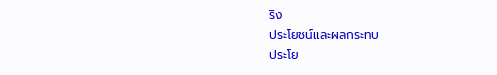ริง
ประโยชน์และผลกระทบ
ประโย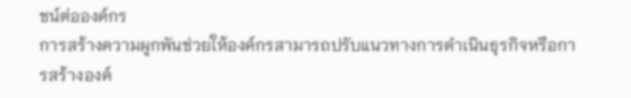ชน์ต่อองค์กร
การสร้างความผูกพันช่วยให้องค์กรสามารถปรับแนวทางการดำเนินธุรกิจหรือการสร้างองค์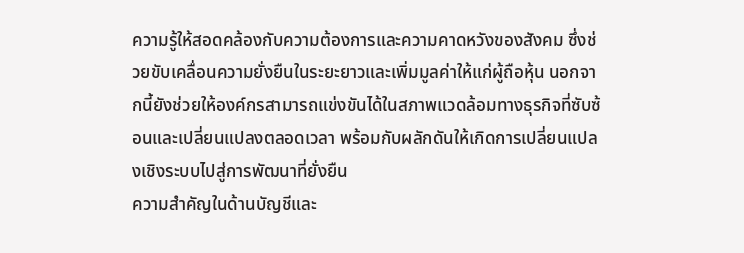ความรู้ให้สอดคล้องกับความต้องการและความคาดหวังของสังคม ซึ่งช่วยขับเคลื่อนความยั่งยืนในระยะยาวและเพิ่มมูลค่าให้แก่ผู้ถือหุ้น นอกจากนี้ยังช่วยให้องค์กรสามารถแข่งขันได้ในสภาพแวดล้อมทางธุรกิจที่ซับซ้อนและเปลี่ยนแปลงตลอดเวลา พร้อมกับผลักดันให้เกิดการเปลี่ยนแปลงเชิงระบบไปสู่การพัฒนาที่ยั่งยืน
ความสำคัญในด้านบัญชีและ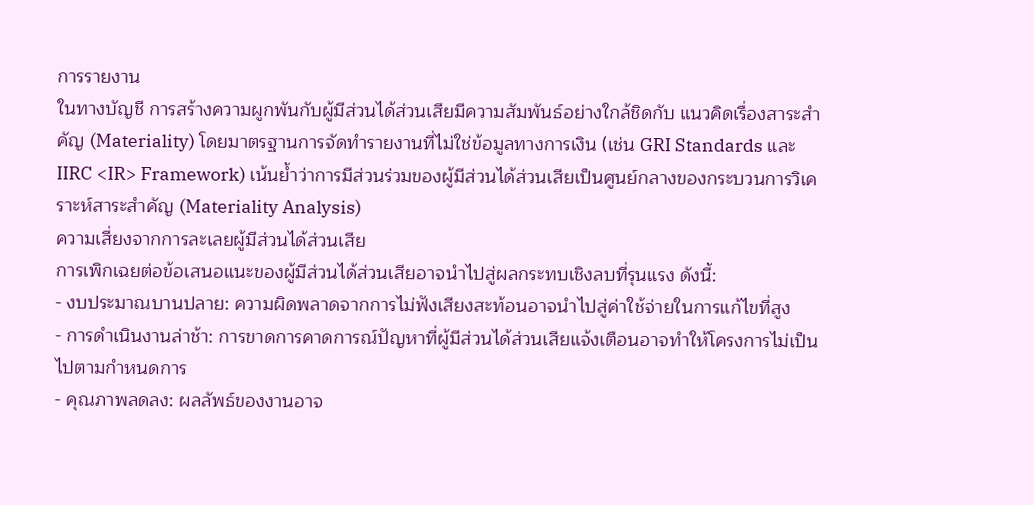การรายงาน
ในทางบัญชี การสร้างความผูกพันกับผู้มีส่วนได้ส่วนเสียมีความสัมพันธ์อย่างใกล้ชิดกับ แนวคิดเรื่องสาระสำคัญ (Materiality) โดยมาตรฐานการจัดทำรายงานที่ไม่ใช่ข้อมูลทางการเงิน (เช่น GRI Standards และ IIRC <IR> Framework) เน้นย้ำว่าการมีส่วนร่วมของผู้มีส่วนได้ส่วนเสียเป็นศูนย์กลางของกระบวนการวิเคราะห์สาระสำคัญ (Materiality Analysis)
ความเสี่ยงจากการละเลยผู้มีส่วนได้ส่วนเสีย
การเพิกเฉยต่อข้อเสนอแนะของผู้มีส่วนได้ส่วนเสียอาจนำไปสู่ผลกระทบเชิงลบที่รุนแรง ดังนี้:
- งบประมาณบานปลาย: ความผิดพลาดจากการไม่ฟังเสียงสะท้อนอาจนำไปสู่ค่าใช้จ่ายในการแก้ไขที่สูง
- การดำเนินงานล่าช้า: การขาดการคาดการณ์ปัญหาที่ผู้มีส่วนได้ส่วนเสียแจ้งเตือนอาจทำให้โครงการไม่เป็นไปตามกำหนดการ
- คุณภาพลดลง: ผลลัพธ์ของงานอาจ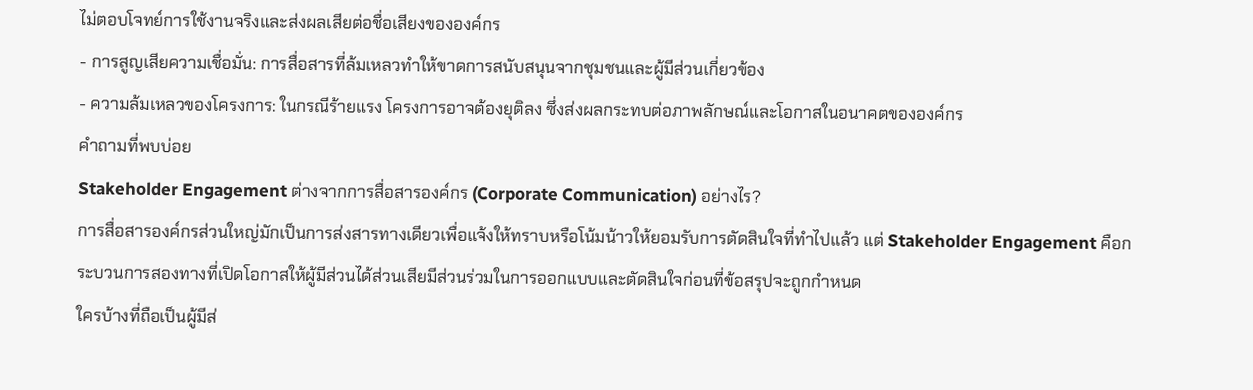ไม่ตอบโจทย์การใช้งานจริงและส่งผลเสียต่อชื่อเสียงขององค์กร
- การสูญเสียความเชื่อมั่น: การสื่อสารที่ล้มเหลวทำให้ขาดการสนับสนุนจากชุมชนและผู้มีส่วนเกี่ยวข้อง
- ความล้มเหลวของโครงการ: ในกรณีร้ายแรง โครงการอาจต้องยุติลง ซึ่งส่งผลกระทบต่อภาพลักษณ์และโอกาสในอนาคตขององค์กร
คำถามที่พบบ่อย
Stakeholder Engagement ต่างจากการสื่อสารองค์กร (Corporate Communication) อย่างไร?
การสื่อสารองค์กรส่วนใหญ่มักเป็นการส่งสารทางเดียวเพื่อแจ้งให้ทราบหรือโน้มน้าวให้ยอมรับการตัดสินใจที่ทำไปแล้ว แต่ Stakeholder Engagement คือกระบวนการสองทางที่เปิดโอกาสให้ผู้มีส่วนได้ส่วนเสียมีส่วนร่วมในการออกแบบและตัดสินใจก่อนที่ข้อสรุปจะถูกกำหนด
ใครบ้างที่ถือเป็นผู้มีส่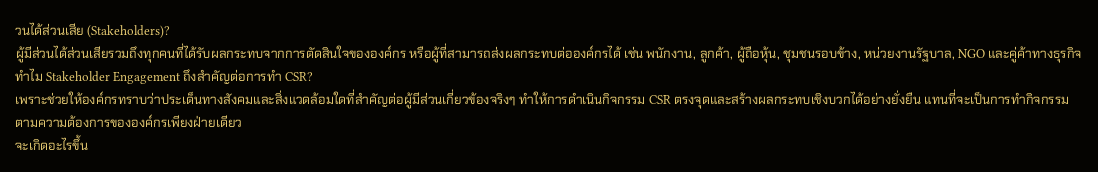วนได้ส่วนเสีย (Stakeholders)?
ผู้มีส่วนได้ส่วนเสียรวมถึงทุกคนที่ได้รับผลกระทบจากการตัดสินใจขององค์กร หรือผู้ที่สามารถส่งผลกระทบต่อองค์กรได้ เช่น พนักงาน, ลูกค้า, ผู้ถือหุ้น, ชุมชนรอบข้าง, หน่วยงานรัฐบาล, NGO และคู่ค้าทางธุรกิจ
ทำไม Stakeholder Engagement ถึงสำคัญต่อการทำ CSR?
เพราะช่วยให้องค์กรทราบว่าประเด็นทางสังคมและสิ่งแวดล้อมใดที่สำคัญต่อผู้มีส่วนเกี่ยวข้องจริงๆ ทำให้การดำเนินกิจกรรม CSR ตรงจุดและสร้างผลกระทบเชิงบวกได้อย่างยั่งยืน แทนที่จะเป็นการทำกิจกรรมตามความต้องการขององค์กรเพียงฝ่ายเดียว
จะเกิดอะไรขึ้น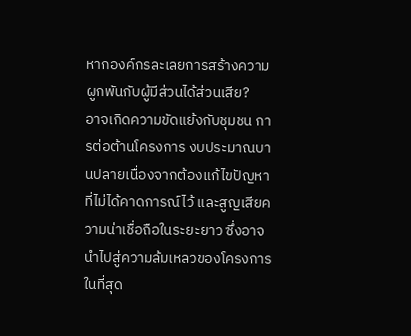หากองค์กรละเลยการสร้างความผูกพันกับผู้มีส่วนได้ส่วนเสีย?
อาจเกิดความขัดแย้งกับชุมชน การต่อต้านโครงการ งบประมาณบานปลายเนื่องจากต้องแก้ไขปัญหาที่ไม่ได้คาดการณ์ไว้ และสูญเสียความน่าเชื่อถือในระยะยาว ซึ่งอาจนำไปสู่ความล้มเหลวของโครงการในที่สุด